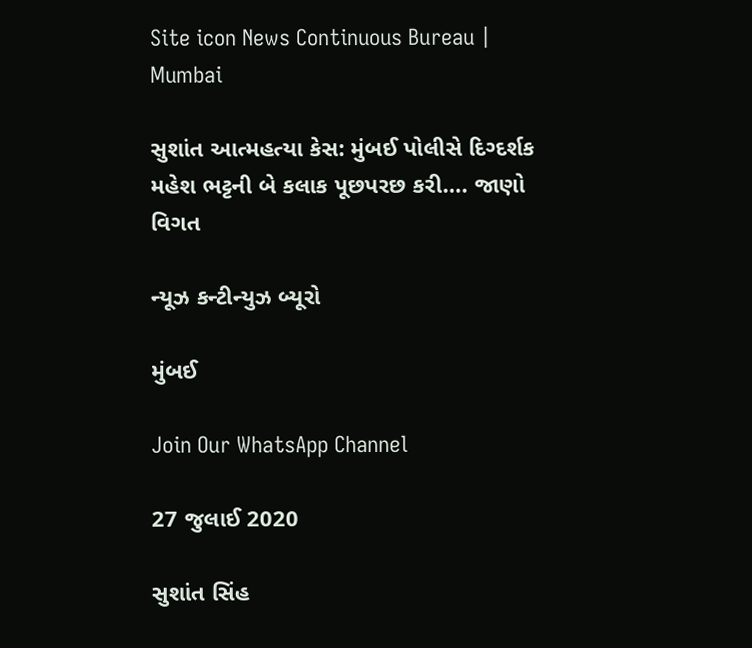Site icon News Continuous Bureau | Mumbai

સુશાંત આત્મહત્યા કેસ: મુંબઈ પોલીસે દિગ્દર્શક મહેશ ભટ્ટની બે કલાક પૂછપરછ કરી…. જાણો વિગત

ન્યૂઝ કન્ટીન્યુઝ બ્યૂરો

મુંબઈ

Join Our WhatsApp Channel

27 જુલાઈ 2020

સુશાંત સિંહ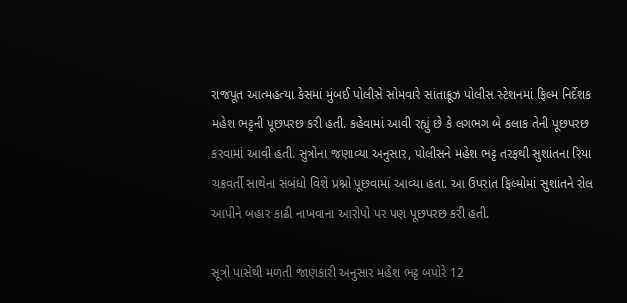રાજપૂત આત્મહત્યા કેસમાં મુંબઈ પોલીસે સોમવારે સાંતાક્રૂઝ પોલીસ સ્ટેશનમાં ફિલ્મ નિર્દેશક મહેશ ભટ્ટની પૂછપરછ કરી હતી. કહેવામાં આવી રહ્યું છે કે લગભગ બે કલાક તેની પૂછપરછ કરવામાં આવી હતી. સુત્રોના જણાવ્યા અનુસાર, પોલીસને મહેશ ભટ્ટ તરફથી સુશાંતના રિયા ચક્રવર્તી સાથેના સંબંધો વિશે પ્રશ્નો પૂછવામાં આવ્યા હતા. આ ઉપરાંત ફિલ્મોમાં સુશાંતને રોલ આપીને બહાર કાઢી નાખવાના આરોપો પર પણ પૂછપરછ કરી હતી.

સૂત્રો પાસેથી મળતી જાણકારી અનુસાર મહેશ ભટ્ટ બપોરે 12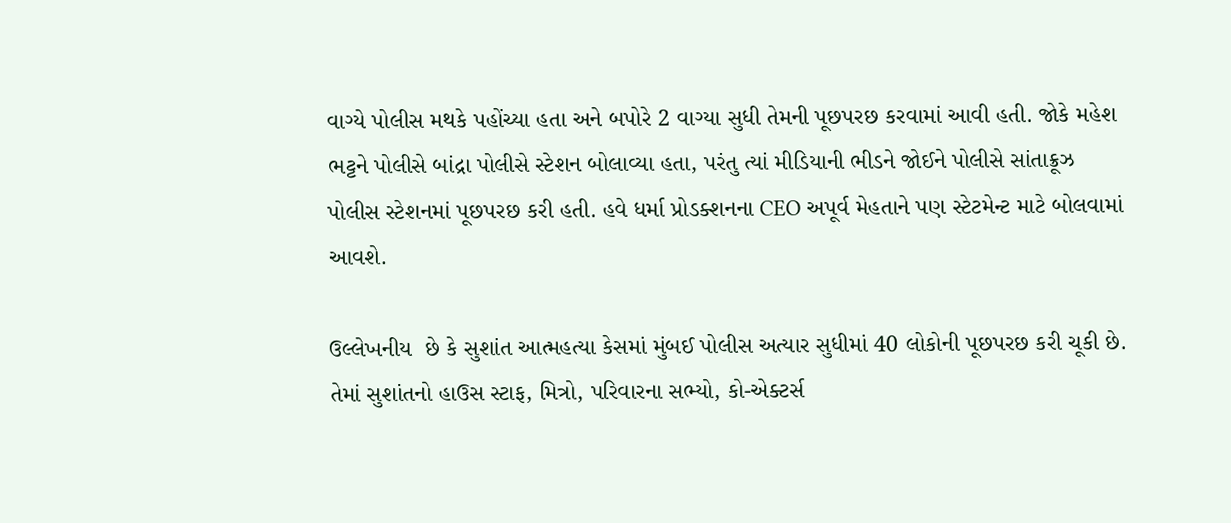વાગ્યે પોલીસ મથકે પહોંચ્યા હતા અને બપોરે 2 વાગ્યા સુધી તેમની પૂછપરછ કરવામાં આવી હતી. જોકે મહેશ ભટ્ટને પોલીસે બાંદ્રા પોલીસે સ્ટેશન બોલાવ્યા હતા, પરંતુ ત્યાં મીડિયાની ભીડને જોઈને પોલીસે સાંતાક્રૂઝ પોલીસ સ્ટેશનમાં પૂછપરછ કરી હતી. હવે ધર્મા પ્રોડક્શનના CEO અપૂર્વ મેહતાને પણ સ્ટેટમેન્ટ માટે બોલવામાં આવશે.

ઉલ્લેખનીય  છે કે સુશાંત આત્મહત્યા કેસમાં મુંબઈ પોલીસ અત્યાર સુધીમાં 40 લોકોની પૂછપરછ કરી ચૂકી છે. તેમાં સુશાંતનો હાઉસ સ્ટાફ, મિત્રો, પરિવારના સભ્યો, કો-એક્ટર્સ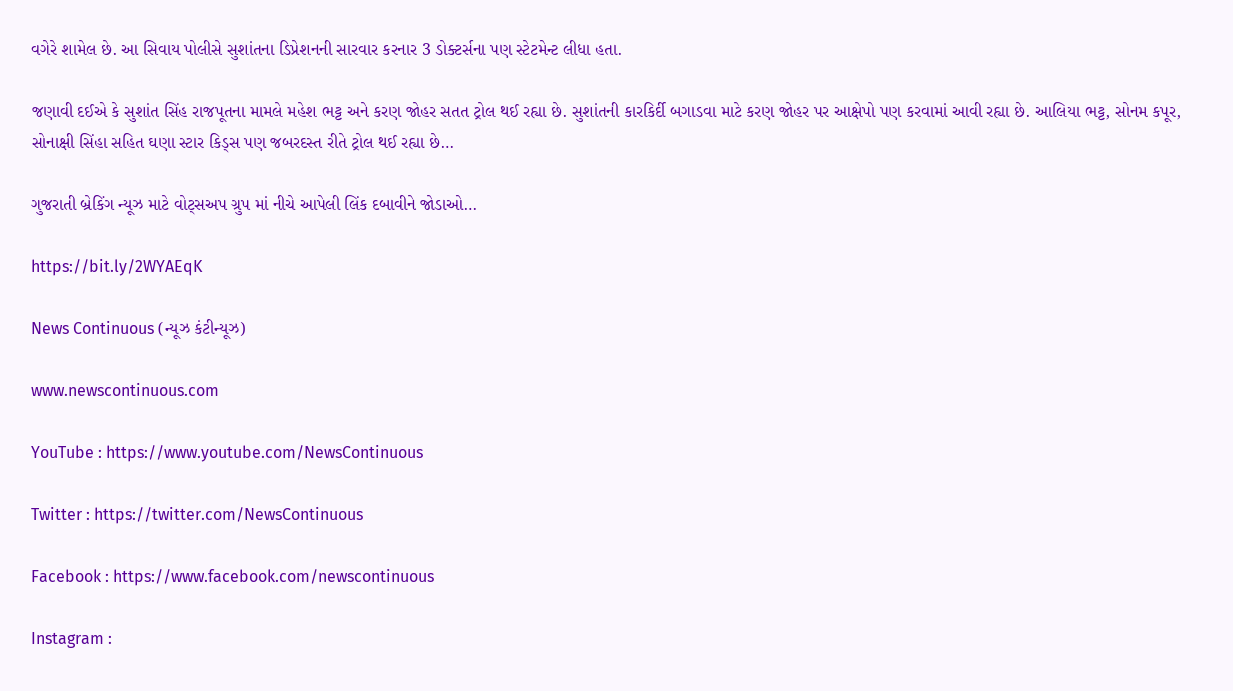વગેરે શામેલ છે. આ સિવાય પોલીસે સુશાંતના ડિપ્રેશનની સારવાર કરનાર 3 ડોક્ટર્સના પણ સ્ટેટમેન્ટ લીધા હતા.

જણાવી દઈએ કે સુશાંત સિંહ રાજપૂતના મામલે મહેશ ભટ્ટ અને કરણ જોહર સતત ટ્રોલ થઈ રહ્યા છે. સુશાંતની કારકિર્દી બગાડવા માટે કરણ જોહર પર આક્ષેપો પણ કરવામાં આવી રહ્યા છે. આલિયા ભટ્ટ, સોનમ કપૂર, સોનાક્ષી સિંહા સહિત ઘણા સ્ટાર કિડ્સ પણ જબરદસ્ત રીતે ટ્રોલ થઈ રહ્યા છે…

ગુજરાતી બ્રેકિંગ ન્યૂઝ માટે વોટ્સઅપ ગ્રુપ માં નીચે આપેલી લિંક દબાવીને જોડાઓ…

https://bit.ly/2WYAEqK

News Continuous (ન્યૂઝ કંટીન્યૂઝ)

www.newscontinuous.com

YouTube : https://www.youtube.com/NewsContinuous

Twitter : https://twitter.com/NewsContinuous

Facebook : https://www.facebook.com/newscontinuous

Instagram :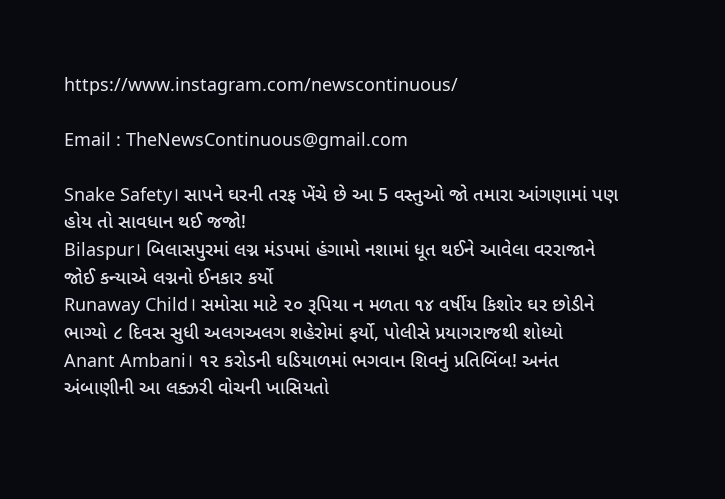https://www.instagram.com/newscontinuous/

Email : TheNewsContinuous@gmail.com

Snake Safety। સાપને ઘરની તરફ ખેંચે છે આ 5 વસ્તુઓ જો તમારા આંગણામાં પણ હોય તો સાવધાન થઈ જજો!
Bilaspur। બિલાસપુરમાં લગ્ન મંડપમાં હંગામો નશામાં ધૂત થઈને આવેલા વરરાજાને જોઈ કન્યાએ લગ્નનો ઈનકાર કર્યો
Runaway Child। સમોસા માટે ૨૦ રૂપિયા ન મળતા ૧૪ વર્ષીય કિશોર ઘર છોડીને ભાગ્યો ૮ દિવસ સુધી અલગઅલગ શહેરોમાં ફર્યો, પોલીસે પ્રયાગરાજથી શોધ્યો
Anant Ambani। ૧૨ કરોડની ઘડિયાળમાં ભગવાન શિવનું પ્રતિબિંબ! અનંત અંબાણીની આ લક્ઝરી વોચની ખાસિયતો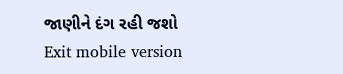જાણીને દંગ રહી જશો
Exit mobile version